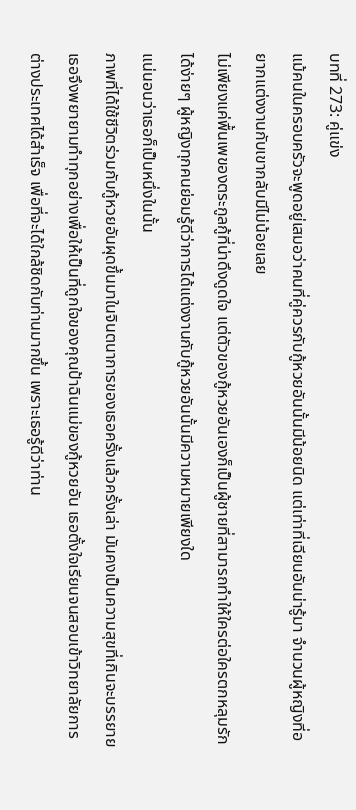บทที่ 273: คู่แข่ง
แม้คนในครอบครัวจะพูดอยู่เสมอว่าคนที่คู่ควรกับกู้หวยอันนั้นมีน้อยนิด แต่เท่าที่เฉียนอันน่ารู้มา จำนวนผู้หญิงที่อยากแต่งงานกับเขากลับมีไม่น้อยเลย
ไม่เพียงแค่พื้นเพของตระกูลกู้ที่น่าดึงดูดใจ แต่ตัวของกู้หวยอันเองก็เป็นผู้ชายที่สามารถทำให้ใครต่อใครตกหลุมรักได้ง่ายๆ ผู้หญิงทุกคนย่อมรู้ดีว่าการได้แต่งงานกับกู้หวยอันนั้นมีความหมายเพียงใด
แน่นอนว่าเธอก็เป็นหนึ่งในนั้น
ภาพที่ได้ใช้ชีวิตร่วมกับกู้หวยอันผุดขึ้นมาในจินตนาการของเธอครั้งแล้วครั้งเล่า มันคงเป็นความสุขที่เกินจะบรรยาย
เธอจึงพยายามทำทุกอย่างเพื่อให้เป็นที่ถูกใจของคุณป้าฉินแม่ของกู้หวยอัน เธอตั้งใจเรียนจนสอบเข้าวิทยาลัยการต่างประเทศได้สำเร็จ เพื่อที่จะได้ใกล้ชิดกับท่านมากขึ้น เพราะเธอรู้ดีว่าท่าน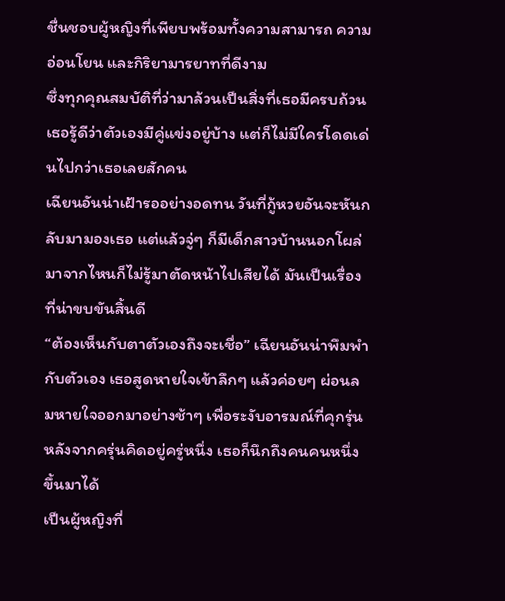ชื่นชอบผู้หญิงที่เพียบพร้อมทั้งความสามารถ ความอ่อนโยน และกิริยามารยาทที่ดีงาม
ซึ่งทุกคุณสมบัติที่ว่ามาล้วนเป็นสิ่งที่เธอมีครบถ้วน
เธอรู้ดีว่าตัวเองมีคู่แข่งอยู่บ้าง แต่ก็ไม่มีใครโดดเด่นไปกว่าเธอเลยสักคน
เฉียนอันน่าเฝ้ารออย่างอดทน วันที่กู้หวยอันจะหันกลับมามองเธอ แต่แล้วจู่ๆ ก็มีเด็กสาวบ้านนอกโผล่มาจากไหนก็ไม่รู้มาตัดหน้าไปเสียได้ มันเป็นเรื่องที่น่าขบขันสิ้นดี
“ต้องเห็นกับตาตัวเองถึงจะเชื่อ” เฉียนอันน่าพึมพำกับตัวเอง เธอสูดหายใจเข้าลึกๆ แล้วค่อยๆ ผ่อนลมหายใจออกมาอย่างช้าๆ เพื่อระงับอารมณ์ที่คุกรุ่น
หลังจากครุ่นคิดอยู่ครู่หนึ่ง เธอก็นึกถึงคนคนหนึ่งขึ้นมาได้
เป็นผู้หญิงที่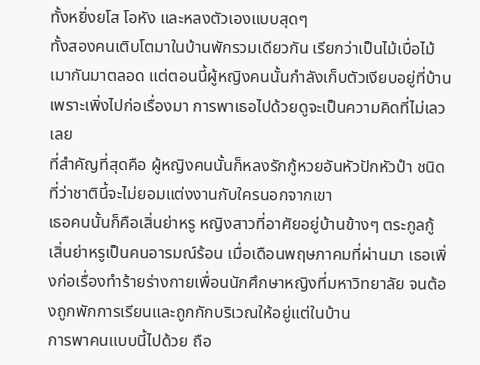ทั้งหยิ่งยโส โอหัง และหลงตัวเองแบบสุดๆ
ทั้งสองคนเติบโตมาในบ้านพักรวมเดียวกัน เรียกว่าเป็นไม้เบื่อไม้เมากันมาตลอด แต่ตอนนี้ผู้หญิงคนนั้นกำลังเก็บตัวเงียบอยู่ที่บ้านเพราะเพิ่งไปก่อเรื่องมา การพาเธอไปด้วยดูจะเป็นความคิดที่ไม่เลวเลย
ที่สำคัญที่สุดคือ ผู้หญิงคนนั้นก็หลงรักกู้หวยอันหัวปักหัวปำ ชนิดที่ว่าชาตินี้จะไม่ยอมแต่งงานกับใครนอกจากเขา
เธอคนนั้นก็คือเสิ่นย่าหรู หญิงสาวที่อาศัยอยู่บ้านข้างๆ ตระกูลกู้
เสิ่นย่าหรูเป็นคนอารมณ์ร้อน เมื่อเดือนพฤษภาคมที่ผ่านมา เธอเพิ่งก่อเรื่องทำร้ายร่างกายเพื่อนนักศึกษาหญิงที่มหาวิทยาลัย จนต้องถูกพักการเรียนและถูกกักบริเวณให้อยู่แต่ในบ้าน
การพาคนแบบนี้ไปด้วย ถือ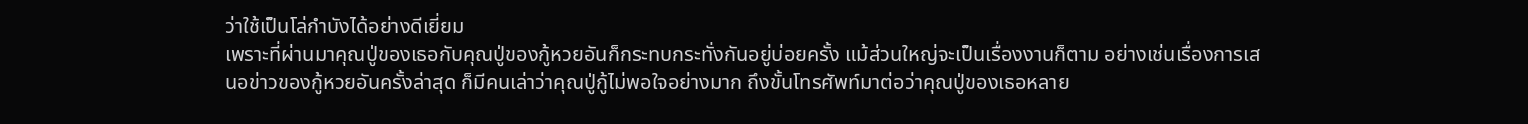ว่าใช้เป็นโล่กำบังได้อย่างดีเยี่ยม
เพราะที่ผ่านมาคุณปู่ของเธอกับคุณปู่ของกู้หวยอันก็กระทบกระทั่งกันอยู่บ่อยครั้ง แม้ส่วนใหญ่จะเป็นเรื่องงานก็ตาม อย่างเช่นเรื่องการเสนอข่าวของกู้หวยอันครั้งล่าสุด ก็มีคนเล่าว่าคุณปู่กู้ไม่พอใจอย่างมาก ถึงขั้นโทรศัพท์มาต่อว่าคุณปู่ของเธอหลาย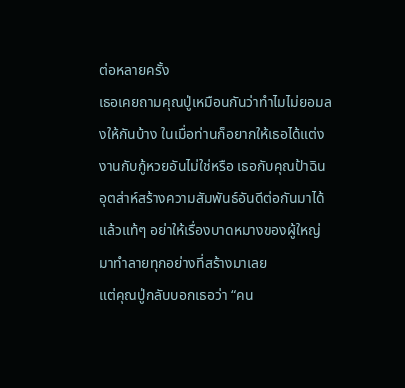ต่อหลายครั้ง
เธอเคยถามคุณปู่เหมือนกันว่าทำไมไม่ยอมลงให้กันบ้าง ในเมื่อท่านก็อยากให้เธอได้แต่งงานกับกู้หวยอันไม่ใช่หรือ เธอกับคุณป้าฉินอุตส่าห์สร้างความสัมพันธ์อันดีต่อกันมาได้แล้วแท้ๆ อย่าให้เรื่องบาดหมางของผู้ใหญ่มาทำลายทุกอย่างที่สร้างมาเลย
แต่คุณปู่กลับบอกเธอว่า “คน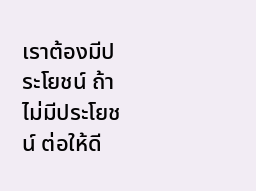เราต้องมีประโยชน์ ถ้าไม่มีประโยชน์ ต่อให้ดี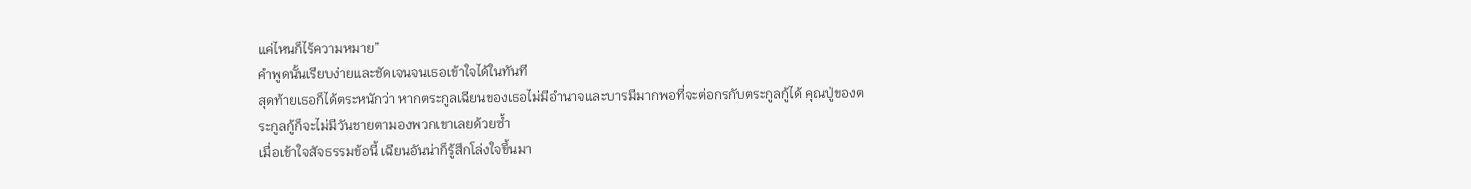แค่ไหนก็ไร้ความหมาย”
คำพูดนั้นเรียบง่ายและชัดเจนจนเธอเข้าใจได้ในทันที
สุดท้ายเธอก็ได้ตระหนักว่า หากตระกูลเฉียนของเธอไม่มีอำนาจและบารมีมากพอที่จะต่อกรกับตระกูลกู้ได้ คุณปู่ของตระกูลกู้ก็จะไม่มีวันชายตามองพวกเขาเลยด้วยซ้ำ
เมื่อเข้าใจสัจธรรมข้อนี้ เฉียนอันน่าก็รู้สึกโล่งใจขึ้นมา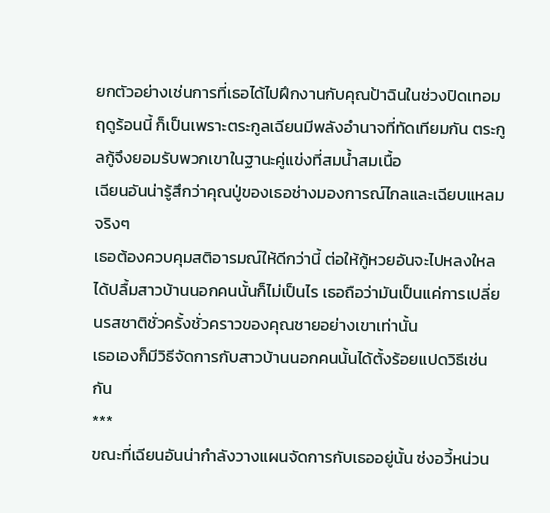ยกตัวอย่างเช่นการที่เธอได้ไปฝึกงานกับคุณป้าฉินในช่วงปิดเทอมฤดูร้อนนี้ ก็เป็นเพราะตระกูลเฉียนมีพลังอำนาจที่ทัดเทียมกัน ตระกูลกู้จึงยอมรับพวกเขาในฐานะคู่แข่งที่สมน้ำสมเนื้อ
เฉียนอันน่ารู้สึกว่าคุณปู่ของเธอช่างมองการณ์ไกลและเฉียบแหลมจริงๆ
เธอต้องควบคุมสติอารมณ์ให้ดีกว่านี้ ต่อให้กู้หวยอันจะไปหลงใหลได้ปลื้มสาวบ้านนอกคนนั้นก็ไม่เป็นไร เธอถือว่ามันเป็นแค่การเปลี่ยนรสชาติชั่วครั้งชั่วคราวของคุณชายอย่างเขาเท่านั้น
เธอเองก็มีวิธีจัดการกับสาวบ้านนอกคนนั้นได้ตั้งร้อยแปดวิธีเช่นกัน
***
ขณะที่เฉียนอันน่ากำลังวางแผนจัดการกับเธออยู่นั้น ซ่งอวี้หน่วน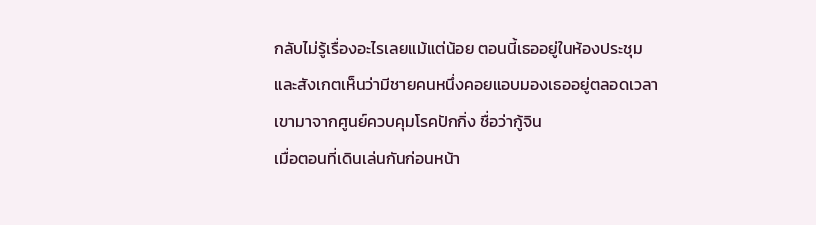กลับไม่รู้เรื่องอะไรเลยแม้แต่น้อย ตอนนี้เธออยู่ในห้องประชุม และสังเกตเห็นว่ามีชายคนหนึ่งคอยแอบมองเธออยู่ตลอดเวลา เขามาจากศูนย์ควบคุมโรคปักกิ่ง ชื่อว่ากู้จิน
เมื่อตอนที่เดินเล่นกันก่อนหน้า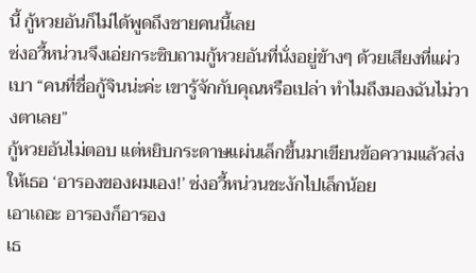นี้ กู้หวยอันก็ไม่ได้พูดถึงชายคนนี้เลย
ซ่งอวี้หน่วนจึงเอ่ยกระซิบถามกู้หวยอันที่นั่งอยู่ข้างๆ ด้วยเสียงที่แผ่วเบา “คนที่ชื่อกู้จินน่ะค่ะ เขารู้จักกับคุณหรือเปล่า ทำไมถึงมองฉันไม่วางตาเลย”
กู้หวยอันไม่ตอบ แต่หยิบกระดาษแผ่นเล็กขึ้นมาเขียนข้อความแล้วส่งให้เธอ ‘อารองของผมเอง!’ ซ่งอวี้หน่วนชะงักไปเล็กน้อย
เอาเถอะ อารองก็อารอง
เธ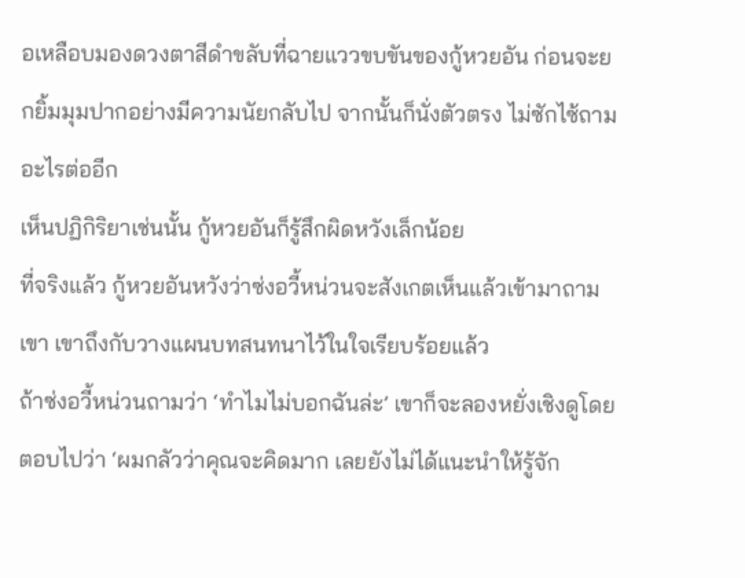อเหลือบมองดวงตาสีดำขลับที่ฉายแววขบขันของกู้หวยอัน ก่อนจะยกยิ้มมุมปากอย่างมีความนัยกลับไป จากนั้นก็นั่งตัวตรง ไม่ซักไซ้ถามอะไรต่ออีก
เห็นปฏิกิริยาเช่นนั้น กู้หวยอันก็รู้สึกผิดหวังเล็กน้อย
ที่จริงแล้ว กู้หวยอันหวังว่าซ่งอวี้หน่วนจะสังเกตเห็นแล้วเข้ามาถามเขา เขาถึงกับวางแผนบทสนทนาไว้ในใจเรียบร้อยแล้ว
ถ้าซ่งอวี้หน่วนถามว่า ‘ทำไมไม่บอกฉันล่ะ’ เขาก็จะลองหยั่งเชิงดูโดยตอบไปว่า ‘ผมกลัวว่าคุณจะคิดมาก เลยยังไม่ได้แนะนำให้รู้จัก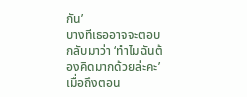กัน’
บางทีเธออาจจะตอบกลับมาว่า ‘ทำไมฉันต้องคิดมากด้วยล่ะคะ’
เมื่อถึงตอน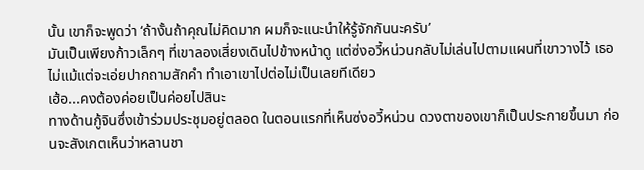นั้น เขาก็จะพูดว่า ‘ถ้างั้นถ้าคุณไม่คิดมาก ผมก็จะแนะนำให้รู้จักกันนะครับ’
มันเป็นเพียงก้าวเล็กๆ ที่เขาลองเสี่ยงเดินไปข้างหน้าดู แต่ซ่งอวี้หน่วนกลับไม่เล่นไปตามแผนที่เขาวางไว้ เธอไม่แม้แต่จะเอ่ยปากถามสักคำ ทำเอาเขาไปต่อไม่เป็นเลยทีเดียว
เฮ้อ...คงต้องค่อยเป็นค่อยไปสินะ
ทางด้านกู้จินซึ่งเข้าร่วมประชุมอยู่ตลอด ในตอนแรกที่เห็นซ่งอวี้หน่วน ดวงตาของเขาก็เป็นประกายขึ้นมา ก่อนจะสังเกตเห็นว่าหลานชา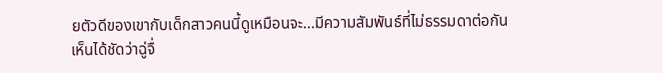ยตัวดีของเขากับเด็กสาวคนนี้ดูเหมือนจะ...มีความสัมพันธ์ที่ไม่ธรรมดาต่อกัน
เห็นได้ชัดว่าฉู่จื่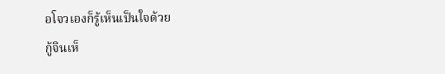อโจวเองก็รู้เห็นเป็นใจด้วย
กู้จินเห็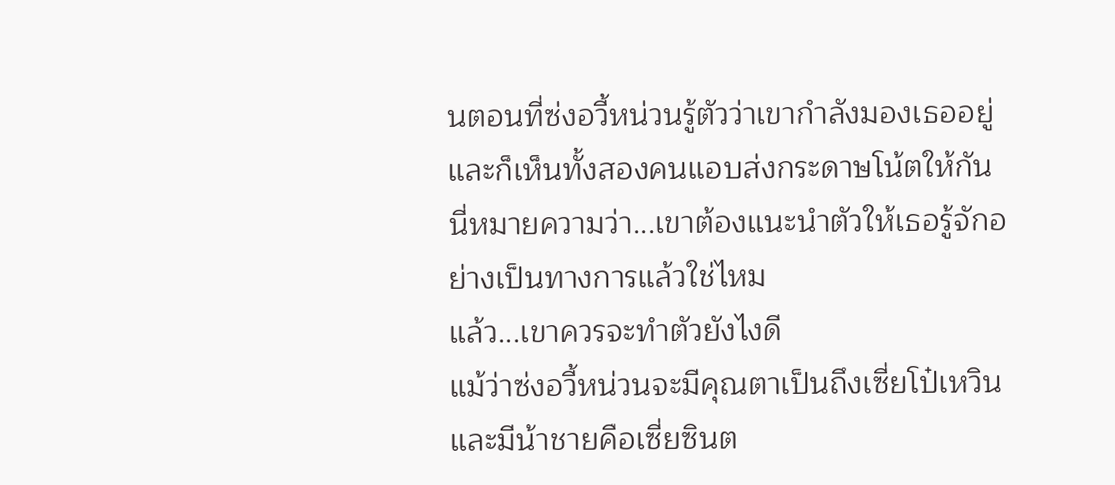นตอนที่ซ่งอวี้หน่วนรู้ตัวว่าเขากำลังมองเธออยู่ และก็เห็นทั้งสองคนแอบส่งกระดาษโน้ตให้กัน
นี่หมายความว่า...เขาต้องแนะนำตัวให้เธอรู้จักอย่างเป็นทางการแล้วใช่ไหม
แล้ว...เขาควรจะทำตัวยังไงดี
แม้ว่าซ่งอวี้หน่วนจะมีคุณตาเป็นถึงเซี่ยโป๋เหวินและมีน้าชายคือเซี่ยซินต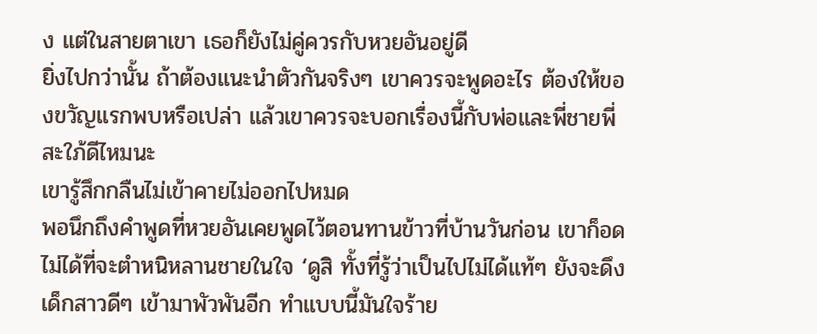ง แต่ในสายตาเขา เธอก็ยังไม่คู่ควรกับหวยอันอยู่ดี
ยิ่งไปกว่านั้น ถ้าต้องแนะนำตัวกันจริงๆ เขาควรจะพูดอะไร ต้องให้ของขวัญแรกพบหรือเปล่า แล้วเขาควรจะบอกเรื่องนี้กับพ่อและพี่ชายพี่สะใภ้ดีไหมนะ
เขารู้สึกกลืนไม่เข้าคายไม่ออกไปหมด
พอนึกถึงคำพูดที่หวยอันเคยพูดไว้ตอนทานข้าวที่บ้านวันก่อน เขาก็อดไม่ได้ที่จะตำหนิหลานชายในใจ ‘ดูสิ ทั้งที่รู้ว่าเป็นไปไม่ได้แท้ๆ ยังจะดึงเด็กสาวดีๆ เข้ามาพัวพันอีก ทำแบบนี้มันใจร้าย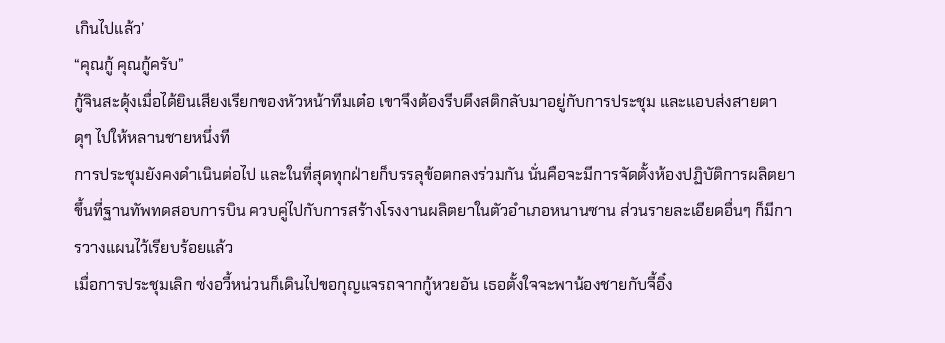เกินไปแล้ว’
“คุณกู้ คุณกู้ครับ”
กู้จินสะดุ้งเมื่อได้ยินเสียงเรียกของหัวหน้าทีมเต๋อ เขาจึงต้องรีบดึงสติกลับมาอยู่กับการประชุม และแอบส่งสายตาดุๆ ไปให้หลานชายหนึ่งที
การประชุมยังคงดำเนินต่อไป และในที่สุดทุกฝ่ายก็บรรลุข้อตกลงร่วมกัน นั่นคือจะมีการจัดตั้งห้องปฏิบัติการผลิตยาขึ้นที่ฐานทัพทดสอบการบิน ควบคู่ไปกับการสร้างโรงงานผลิตยาในตัวอำเภอหนานซาน ส่วนรายละเอียดอื่นๆ ก็มีการวางแผนไว้เรียบร้อยแล้ว
เมื่อการประชุมเลิก ซ่งอวี้หน่วนก็เดินไปขอกุญแจรถจากกู้หวยอัน เธอตั้งใจจะพาน้องชายกับจี้อิ๋ง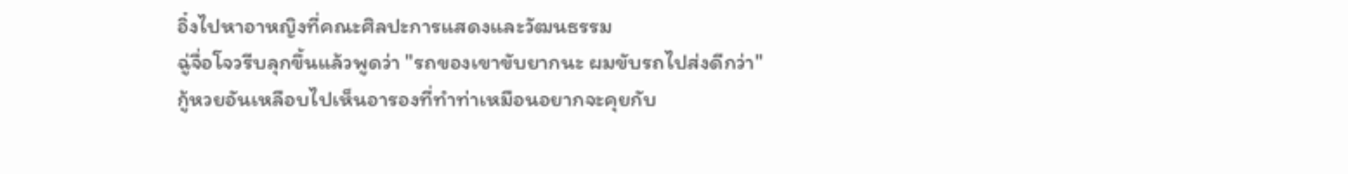อิ๋งไปหาอาหญิงที่คณะศิลปะการแสดงและวัฒนธรรม
ฉู่จื่อโจวรีบลุกขึ้นแล้วพูดว่า "รถของเขาขับยากนะ ผมขับรถไปส่งดีกว่า"
กู้หวยอันเหลือบไปเห็นอารองที่ทำท่าเหมือนอยากจะคุยกับ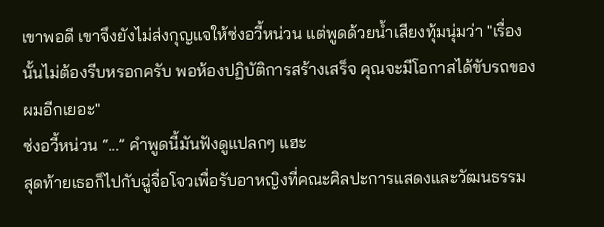เขาพอดี เขาจึงยังไม่ส่งกุญแจให้ซ่งอวี้หน่วน แต่พูดด้วยน้ำเสียงทุ้มนุ่มว่า "เรื่องนั้นไม่ต้องรีบหรอกครับ พอห้องปฏิบัติการสร้างเสร็จ คุณจะมีโอกาสได้ขับรถของผมอีกเยอะ"
ซ่งอวี้หน่วน “...” คำพูดนี้มันฟังดูแปลกๆ แฮะ
สุดท้ายเธอก็ไปกับฉู่จื่อโจวเพื่อรับอาหญิงที่คณะศิลปะการแสดงและวัฒนธรรม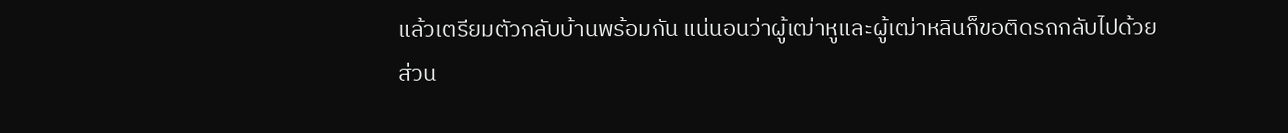แล้วเตรียมตัวกลับบ้านพร้อมกัน แน่นอนว่าผู้เฒ่าหูและผู้เฒ่าหลินก็ขอติดรถกลับไปด้วย
ส่วน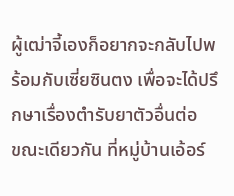ผู้เฒ่าจี้เองก็อยากจะกลับไปพร้อมกับเซี่ยซินตง เพื่อจะได้ปรึกษาเรื่องตำรับยาตัวอื่นต่อ
ขณะเดียวกัน ที่หมู่บ้านเอ้อร์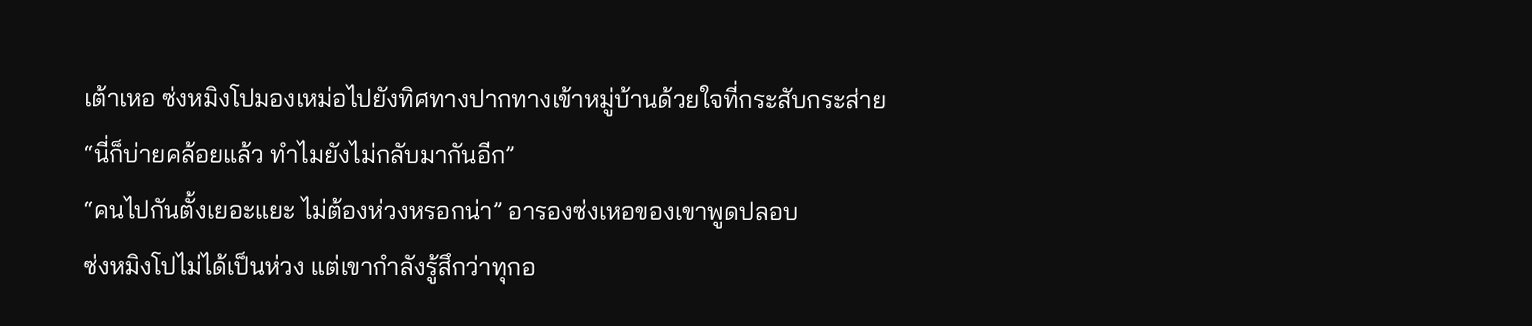เต้าเหอ ซ่งหมิงโปมองเหม่อไปยังทิศทางปากทางเข้าหมู่บ้านด้วยใจที่กระสับกระส่าย “นี่ก็บ่ายคล้อยแล้ว ทำไมยังไม่กลับมากันอีก”
“คนไปกันตั้งเยอะแยะ ไม่ต้องห่วงหรอกน่า” อารองซ่งเหอของเขาพูดปลอบ
ซ่งหมิงโปไม่ได้เป็นห่วง แต่เขากำลังรู้สึกว่าทุกอ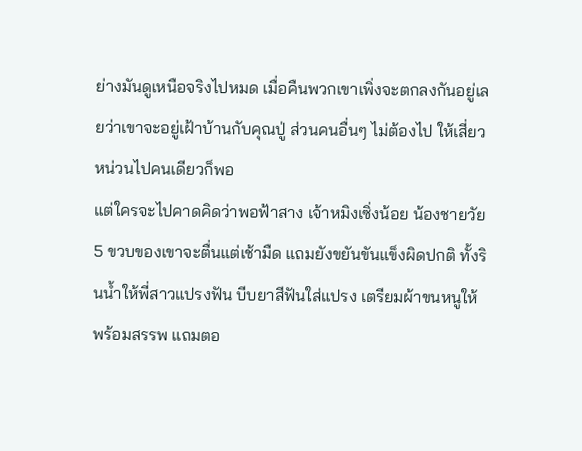ย่างมันดูเหนือจริงไปหมด เมื่อคืนพวกเขาเพิ่งจะตกลงกันอยู่เลยว่าเขาจะอยู่เฝ้าบ้านกับคุณปู่ ส่วนคนอื่นๆ ไม่ต้องไป ให้เสี่ยวหน่วนไปคนเดียวก็พอ
แต่ใครจะไปคาดคิดว่าพอฟ้าสาง เจ้าหมิงเซิ่งน้อย น้องชายวัย 5 ขวบของเขาจะตื่นแต่เช้ามืด แถมยังขยันขันแข็งผิดปกติ ทั้งรินน้ำให้พี่สาวแปรงฟัน บีบยาสีฟันใส่แปรง เตรียมผ้าขนหนูให้พร้อมสรรพ แถมตอ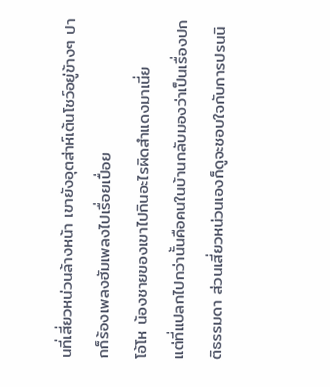นที่เสี่ยวหน่วนล้างหน้า เขายังอุตส่าห์เต้นโชว์อยู่ข้างๆ ปากก็ร้องเพลงฮัมเพลงไปเรื่อยเปื่อย
โอ้โห น้องชายของเขาไปกินอะไรผิดสำแดงมาเนี่ย
แต่ที่แปลกไปกว่านั้นคือคนในบ้านกลับมองว่าเป็นเรื่องปกติธรรมดา ส่วนเสี่ยวหน่วนเองก็ดูจะชอบใจกับการปรนนิ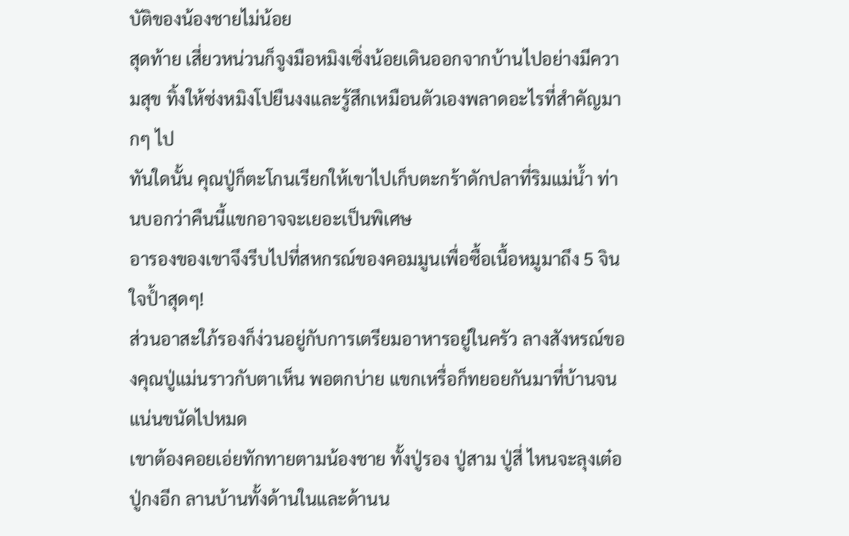บัติของน้องชายไม่น้อย
สุดท้าย เสี่ยวหน่วนก็จูงมือหมิงเซิ่งน้อยเดินออกจากบ้านไปอย่างมีความสุข ทิ้งให้ซ่งหมิงโปยืนงงและรู้สึกเหมือนตัวเองพลาดอะไรที่สำคัญมากๆ ไป
ทันใดนั้น คุณปู่ก็ตะโกนเรียกให้เขาไปเก็บตะกร้าดักปลาที่ริมแม่น้ำ ท่านบอกว่าคืนนี้แขกอาจจะเยอะเป็นพิเศษ
อารองของเขาจึงรีบไปที่สหกรณ์ของคอมมูนเพื่อซื้อเนื้อหมูมาถึง 5 จิน
ใจป้ำสุดๆ!
ส่วนอาสะใภ้รองก็ง่วนอยู่กับการเตรียมอาหารอยู่ในครัว ลางสังหรณ์ของคุณปู่แม่นราวกับตาเห็น พอตกบ่าย แขกเหรื่อก็ทยอยกันมาที่บ้านจนแน่นขนัดไปหมด
เขาต้องคอยเอ่ยทักทายตามน้องชาย ทั้งปู่รอง ปู่สาม ปู่สี่ ไหนจะลุงเต๋อ ปู่กงอีก ลานบ้านทั้งด้านในและด้านน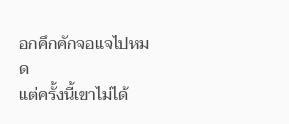อกคึกคักจอแจไปหมด
แต่ครั้งนี้เขาไม่ได้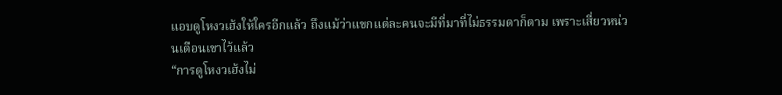แอบดูโหงวเฮ้งให้ใครอีกแล้ว ถึงแม้ว่าแขกแต่ละคนจะมีที่มาที่ไม่ธรรมดาก็ตาม เพราะเสี่ยวหน่วนเตือนเขาไว้แล้ว
“การดูโหงวเฮ้งไม่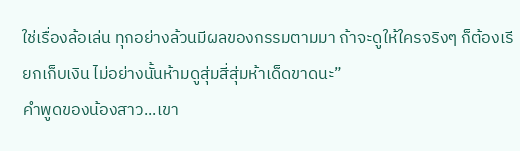ใช่เรื่องล้อเล่น ทุกอย่างล้วนมีผลของกรรมตามมา ถ้าจะดูให้ใครจริงๆ ก็ต้องเรียกเก็บเงิน ไม่อย่างนั้นห้ามดูสุ่มสี่สุ่มห้าเด็ดขาดนะ”
คำพูดของน้องสาว...เขา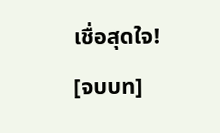เชื่อสุดใจ!
[จบบท]